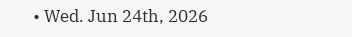• Wed. Jun 24th, 2026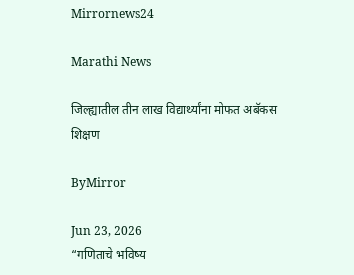Mirrornews24

Marathi News

जिल्ह्यातील तीन लाख विद्यार्थ्यांना मोफत अबॅकस शिक्षण

ByMirror

Jun 23, 2026
“गणिताचे भविष्य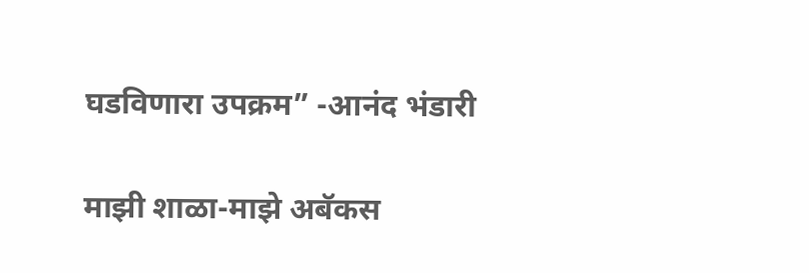घडविणारा उपक्रम” -आनंद भंडारी

माझी शाळा-माझे अबॅकस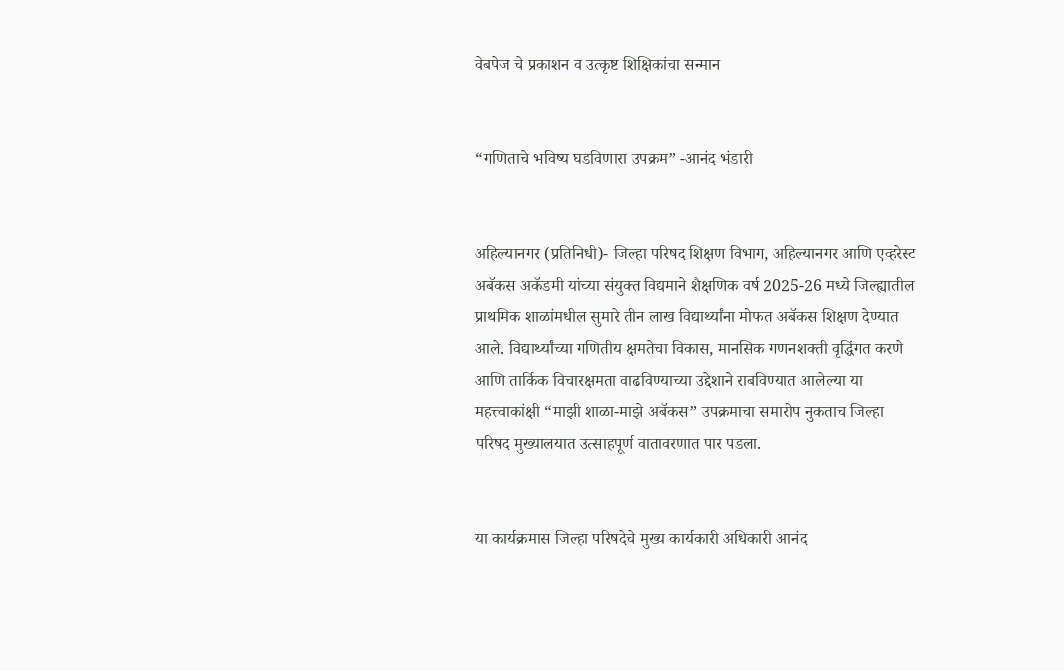वेबपेज चे प्रकाशन व उत्कृष्ट शिक्षिकांचा सन्मान


“गणिताचे भविष्य घडविणारा उपक्रम” -आनंद भंडारी


अहिल्यानगर (प्रतिनिधी)- जिल्हा परिषद शिक्षण विभाग, अहिल्यानगर आणि एव्हरेस्ट अबॅकस अकॅडमी यांच्या संयुक्त विद्यमाने शैक्षणिक वर्ष 2025-26 मध्ये जिल्ह्यातील प्राथमिक शाळांमधील सुमारे तीन लाख विद्यार्थ्यांना मोफत अबॅकस शिक्षण देण्यात आले. विद्यार्थ्यांच्या गणितीय क्षमतेचा विकास, मानसिक गणनशक्ती वृद्धिंगत करणे आणि तार्किक विचारक्षमता वाढविण्याच्या उद्देशाने राबविण्यात आलेल्या या महत्त्वाकांक्षी “माझी शाळा-माझे अबॅकस” उपक्रमाचा समारोप नुकताच जिल्हा परिषद मुख्यालयात उत्साहपूर्ण वातावरणात पार पडला.


या कार्यक्रमास जिल्हा परिषदेचे मुख्य कार्यकारी अधिकारी आनंद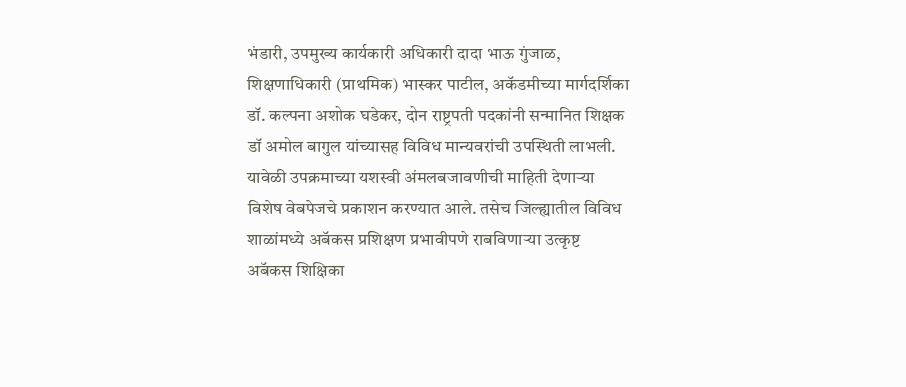भंडारी, उपमुख्य कार्यकारी अधिकारी दादा भाऊ गुंजाळ, शिक्षणाधिकारी (प्राथमिक) भास्कर पाटील, अकॅडमीच्या मार्गदर्शिका डॉ. कल्पना अशोक घडेकर, दोन राष्ट्रपती पदकांनी सन्मानित शिक्षक डॉ अमोल बागुल यांच्यासह विविध मान्यवरांची उपस्थिती लाभली.
यावेळी उपक्रमाच्या यशस्वी अंमलबजावणीची माहिती देणाऱ्या विशेष वेबपेजचे प्रकाशन करण्यात आले. तसेच जिल्ह्यातील विविध शाळांमध्ये अबॅकस प्रशिक्षण प्रभावीपणे राबविणाऱ्या उत्कृष्ट अबॅकस शिक्षिका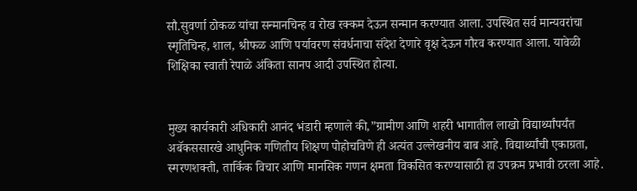सौ.सुवर्णा ठोकळ यांचा सन्मानचिन्ह व रोख रक्कम देऊन सन्मान करण्यात आला. उपस्थित सर्व मान्यवरांचा स्मृतिचिन्ह, शाल, श्रीफळ आणि पर्यावरण संवर्धनाचा संदेश देणारे वृक्ष देऊन गौरव करण्यात आला. यावेळी शिक्षिका स्वाती रेपाळे अंकिता सानप आदी उपस्थित होत्या.


मुख्य कार्यकारी अधिकारी आनंद भंडारी म्हणाले की,”ग्रामीण आणि शहरी भागातील लाखो विद्यार्थ्यांपर्यंत अबॅकससारखे आधुनिक गणितीय शिक्षण पोहोचविणे ही अत्यंत उल्लेखनीय बाब आहे. विद्यार्थ्यांची एकाग्रता, स्मरणशक्ती, तार्किक विचार आणि मानसिक गणन क्षमता विकसित करण्यासाठी हा उपक्रम प्रभावी ठरला आहे.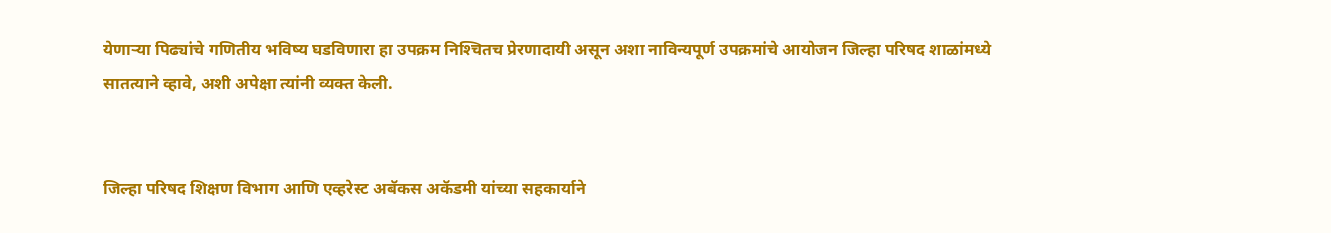येणाऱ्या पिढ्यांचे गणितीय भविष्य घडविणारा हा उपक्रम निश्‍चितच प्रेरणादायी असून अशा नाविन्यपूर्ण उपक्रमांचे आयोजन जिल्हा परिषद शाळांमध्ये सातत्याने व्हावे, अशी अपेक्षा त्यांनी व्यक्त केली.


जिल्हा परिषद शिक्षण विभाग आणि एव्हरेस्ट अबॅकस अकॅडमी यांच्या सहकार्याने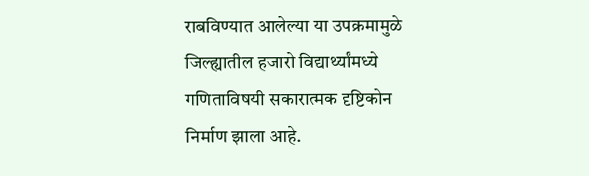राबविण्यात आलेल्या या उपक्रमामुळे जिल्ह्यातील हजारो विद्यार्थ्यांमध्ये गणिताविषयी सकारात्मक दृष्टिकोन निर्माण झाला आहे.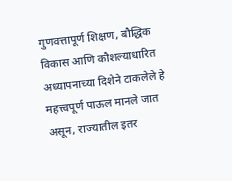गुणवत्तापूर्ण शिक्षण, बौद्धिक विकास आणि कौशल्याधारित अध्यापनाच्या दिशेने टाकलेले हे महत्त्वपूर्ण पाऊल मानले जात असून, राज्यातील इतर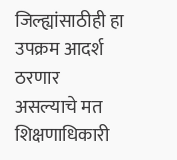जिल्ह्यांसाठीही हा उपक्रम आदर्श ठरणार असल्याचे मत शिक्षणाधिकारी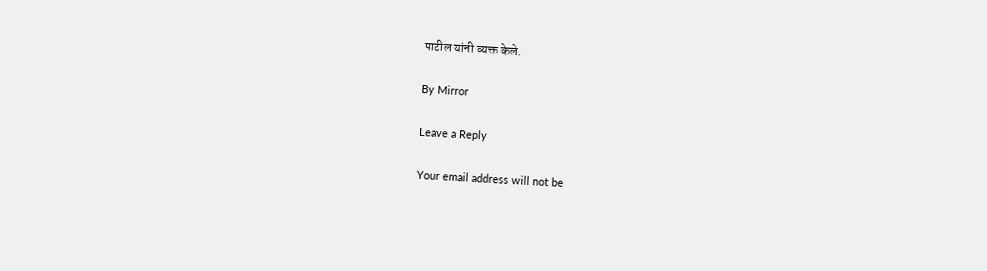पाटील यांनी व्यक्त केले.

By Mirror

Leave a Reply

Your email address will not be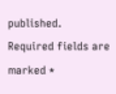published. Required fields are marked *